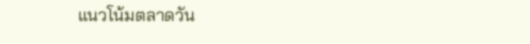แนวโน้มตลาดวัน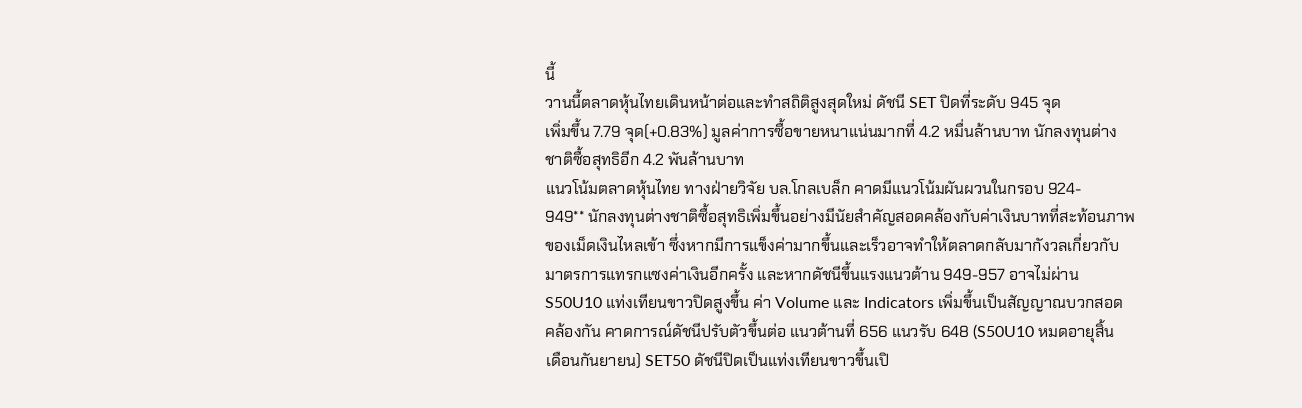นี้
วานนี้ตลาดหุ้นไทยเดินหน้าต่อและทำสถิติสูงสุดใหม่ ดัชนี SET ปิดที่ระดับ 945 จุด
เพิ่มขึ้น 7.79 จุด(+0.83%) มูลค่าการซื้อขายหนาแน่นมากที่ 4.2 หมื่นล้านบาท นักลงทุนต่าง
ชาติซื้อสุทธิอีก 4.2 พันล้านบาท
แนวโน้มตลาดหุ้นไทย ทางฝ่ายวิจัย บล.โกลเบล็ก คาดมีแนวโน้มผันผวนในกรอบ 924-
949** นักลงทุนต่างชาติซื้อสุทธิเพิ่มขึ้นอย่างมีนัยสำคัญสอดคล้องกับค่าเงินบาทที่สะท้อนภาพ
ของเม็ดเงินไหลเข้า ซึ่งหากมีการแข็งค่ามากขึ้นและเร็วอาจทำให้ตลาดกลับมากังวลเกี่ยวกับ
มาตรการแทรกแซงค่าเงินอีกครั้ง และหากดัชนีขึ้นแรงแนวต้าน 949-957 อาจไม่ผ่าน
S50U10 แท่งเทียนขาวปิดสูงขึ้น ค่า Volume และ Indicators เพิ่มขึ้นเป็นสัญญาณบวกสอด
คล้องกัน คาดการณ์ดัชนีปรับตัวขึ้นต่อ แนวต้านที่ 656 แนวรับ 648 (S50U10 หมดอายุสิ้น
เดือนกันยายน) SET50 ดัชนีปิดเป็นแท่งเทียนขาวขึ้นเปิ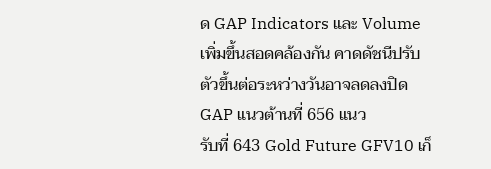ด GAP Indicators และ Volume
เพิ่มขึ้นสอดคล้องกัน คาดดัชนีปรับตัวขึ้นต่อระหว่างวันอาจลดลงปิด GAP แนวต้านที่ 656 แนว
รับที่ 643 Gold Future GFV10 เก็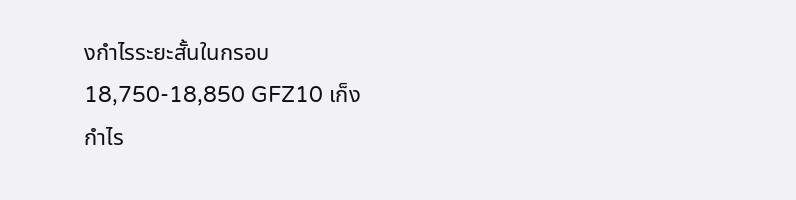งกำไรระยะสั้นในกรอบ 18,750-18,850 GFZ10 เก็ง
กำไร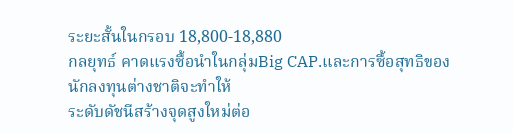ระยะสั้นในกรอบ 18,800-18,880
กลยุทธ์ คาดแรงซื้อนำในกลุ่มBig CAP.และการซื้อสุทธิของนักลงทุนต่างชาติจะทำให้
ระดับดัชนีสร้างจุดสูงใหม่ต่อ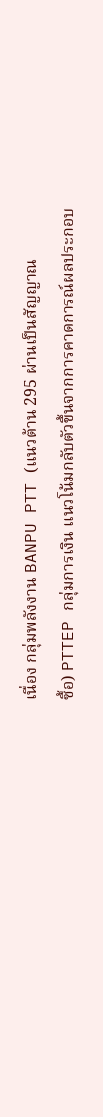เนื่อง กลุ่มพลังงาน BANPU PTT (แนวต้าน 295 ผ่านเป็นสัญญาณ
ซื้อ) PTTEP กลุ่มการเงิน แนวโน้มกลับตัวขึ้นจากการคาดการณ์ผลประกอบ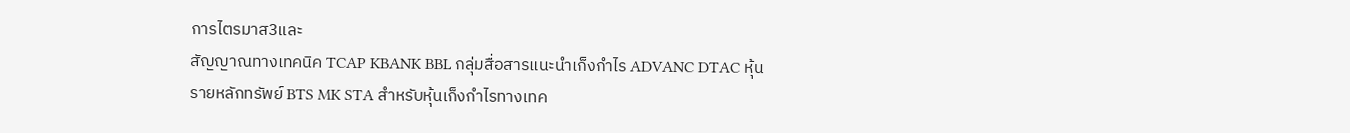การไตรมาส3และ
สัญญาณทางเทคนิค TCAP KBANK BBL กลุ่มสื่อสารแนะนำเก็งกำไร ADVANC DTAC หุ้น
รายหลักทรัพย์ BTS MK STA สำหรับหุ้นเก็งกำไรทางเทค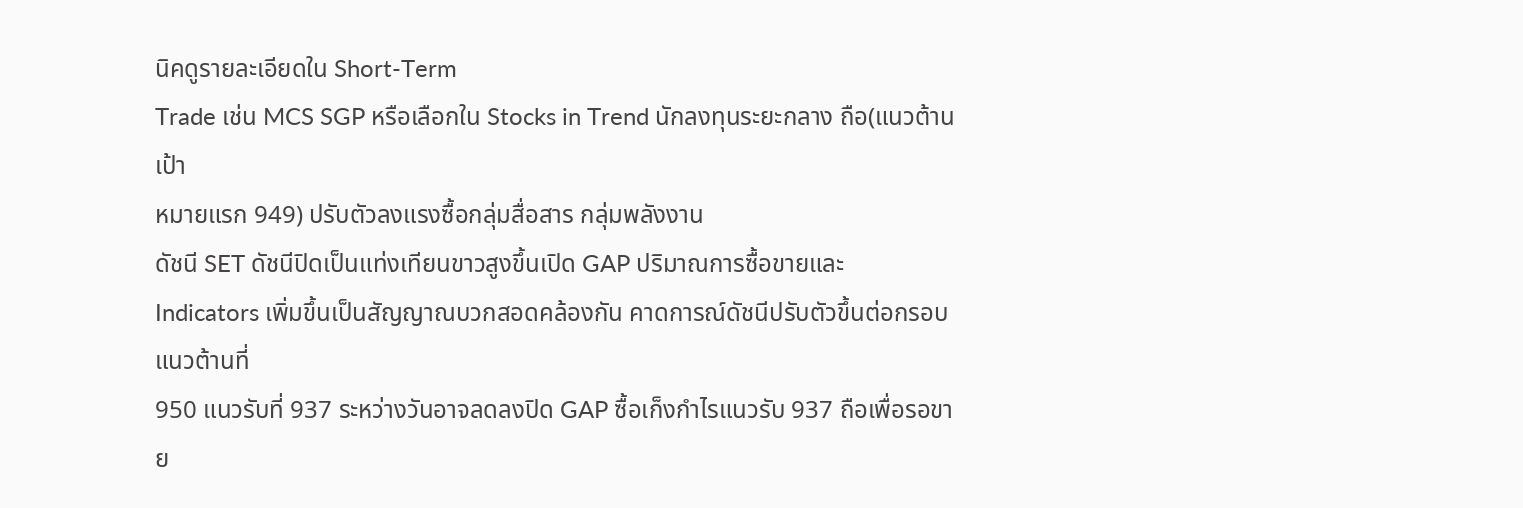นิคดูรายละเอียดใน Short-Term
Trade เช่น MCS SGP หรือเลือกใน Stocks in Trend นักลงทุนระยะกลาง ถือ(แนวต้านเป้า
หมายแรก 949) ปรับตัวลงแรงซื้อกลุ่มสื่อสาร กลุ่มพลังงาน
ดัชนี SET ดัชนีปิดเป็นแท่งเทียนขาวสูงขึ้นเปิด GAP ปริมาณการซื้อขายและ
Indicators เพิ่มขึ้นเป็นสัญญาณบวกสอดคล้องกัน คาดการณ์ดัชนีปรับตัวขึ้นต่อกรอบแนวต้านที่
950 แนวรับที่ 937 ระหว่างวันอาจลดลงปิด GAP ซื้อเก็งกำไรแนวรับ 937 ถือเพื่อรอขาย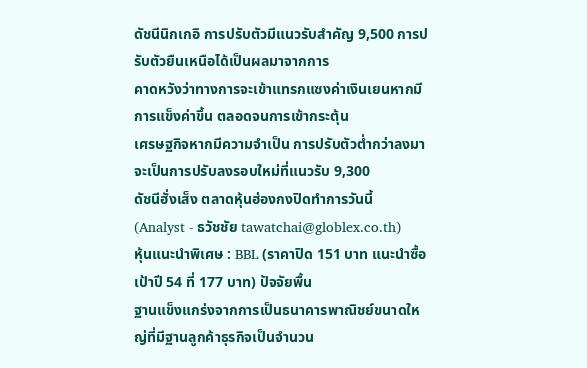ดัชนีนิกเกอิ การปรับตัวมีแนวรับสำคัญ 9,500 การปรับตัวยืนเหนือได้เป็นผลมาจากการ
คาดหวังว่าทางการจะเข้าแทรกแซงค่าเงินเยนหากมีการแข็งค่าขึ้น ตลอดจนการเข้ากระตุ้น
เศรษฐกิจหากมีความจำเป็น การปรับตัวต่ำกว่าลงมาจะเป็นการปรับลงรอบใหม่ที่แนวรับ 9,300
ดัชนีฮั่งเส็ง ตลาดหุ้นฮ่องกงปิดทำการวันนี้
(Analyst - ธวัชชัย tawatchai@globlex.co.th)
หุ้นแนะนำพิเศษ : BBL (ราคาปิด 151 บาท แนะนำซื้อ เป้าปี 54 ที่ 177 บาท) ปัจจัยพื้น
ฐานแข็งแกร่งจากการเป็นธนาคารพาณิชย์ขนาดใหญ่ที่มีฐานลูกค้าธุรกิจเป็นจำนวน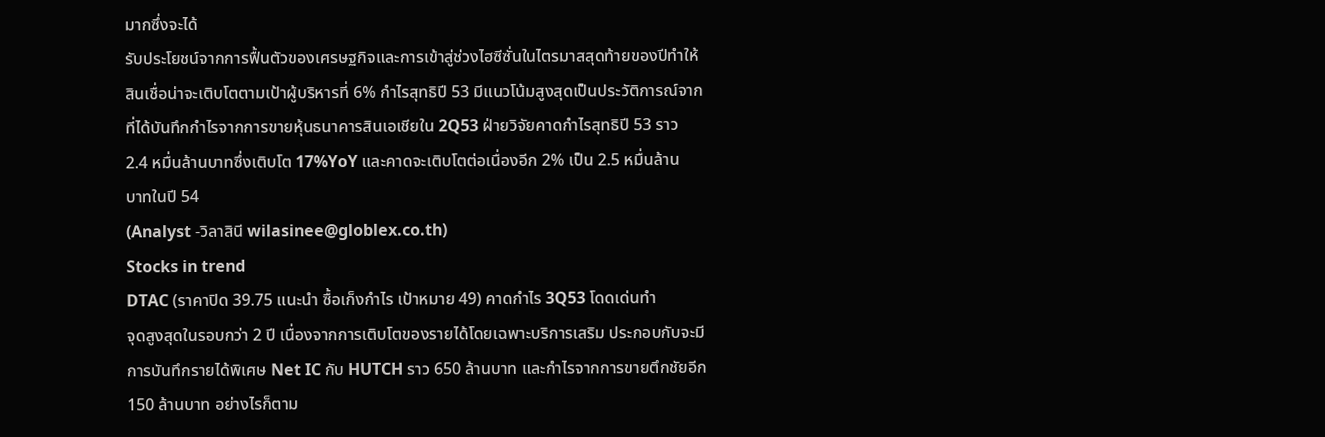มากซึ่งจะได้
รับประโยชน์จากการฟื้นตัวของเศรษฐกิจและการเข้าสู่ช่วงไฮซีซั่นในไตรมาสสุดท้ายของปีทำให้
สินเชื่อน่าจะเติบโตตามเป้าผู้บริหารที่ 6% กำไรสุทธิปี 53 มีแนวโน้มสูงสุดเป็นประวัติการณ์จาก
ที่ได้บันทึกกำไรจากการขายหุ้นธนาคารสินเอเชียใน 2Q53 ฝ่ายวิจัยคาดกำไรสุทธิปี 53 ราว
2.4 หมื่นล้านบาทซึ่งเติบโต 17%YoY และคาดจะเติบโตต่อเนื่องอีก 2% เป็น 2.5 หมื่นล้าน
บาทในปี 54
(Analyst -วิลาสินี wilasinee@globlex.co.th)
Stocks in trend
DTAC (ราคาปิด 39.75 แนะนำ ซื้อเก็งกำไร เป้าหมาย 49) คาดกำไร 3Q53 โดดเด่นทำ
จุดสูงสุดในรอบกว่า 2 ปี เนื่องจากการเติบโตของรายได้โดยเฉพาะบริการเสริม ประกอบกับจะมี
การบันทึกรายได้พิเศษ Net IC กับ HUTCH ราว 650 ล้านบาท และกำไรจากการขายตึกชัยอีก
150 ล้านบาท อย่างไรก็ตาม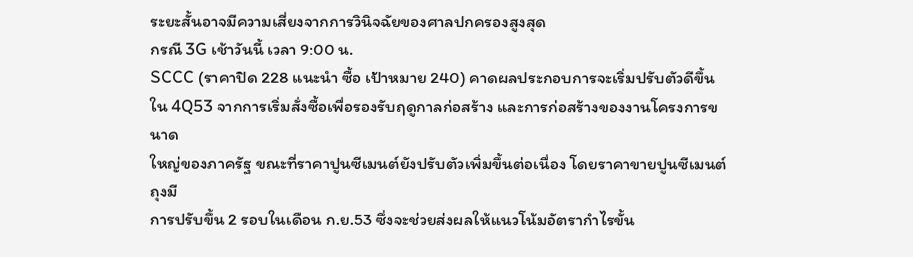ระยะสั้นอาจมีความเสี่ยงจากการวินิจฉัยของศาลปกครองสูงสุด
กรณี 3G เช้าวันนี้ เวลา 9:00 น.
SCCC (ราคาปิด 228 แนะนำ ซื้อ เป้าหมาย 240) คาดผลประกอบการจะเริ่มปรับตัวดีขึ้น
ใน 4Q53 จากการเริ่มสั่งซื้อเพื่อรองรับฤดูกาลก่อสร้าง และการก่อสร้างของงานโครงการขนาด
ใหญ่ของภาครัฐ ขณะที่ราคาปูนซีเมนต์ยังปรับตัวเพิ่มขึ้นต่อเนื่อง โดยราคาขายปูนซีเมนต์ถุงมี
การปรับขึ้น 2 รอบในเดือน ก.ย.53 ซึ่งจะช่วยส่งผลให้แนวโน้มอัตรากำไรขั้น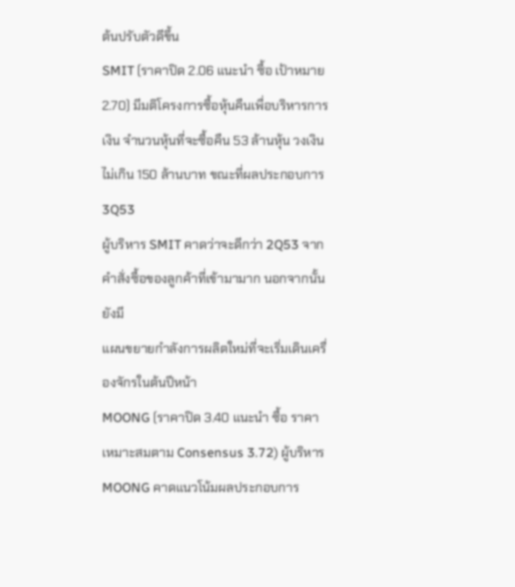ต้นปรับตัวดีขึ้น
SMIT (ราคาปิด 2.06 แนะนำ ซื้อ เป้าหมาย 2.70) มีมติโครงการซื้อหุ้นคืนเพื่อบริหารการ
เงิน จำนวนหุ้นที่จะซื้อคืน 53 ล้านหุ้น วงเงินไม่เกิน 150 ล้านบาท ขณะที่ผลประกอบการ 3Q53
ผู้บริหาร SMIT คาดว่าจะดีกว่า 2Q53 จากคำสั่งซื้อของลูกค้าที่เข้ามามาก นอกจากนั้น ยังมี
แผนขยายกำลังการผลิตใหม่ที่จะเริ่มเดินเครื่องจักรในต้นปีหน้า
MOONG (ราคาปิด 3.40 แนะนำ ซื้อ ราคาเหมาะสมตาม Consensus 3.72) ผู้บริหาร
MOONG คาดแนวโน้มผลประกอบการ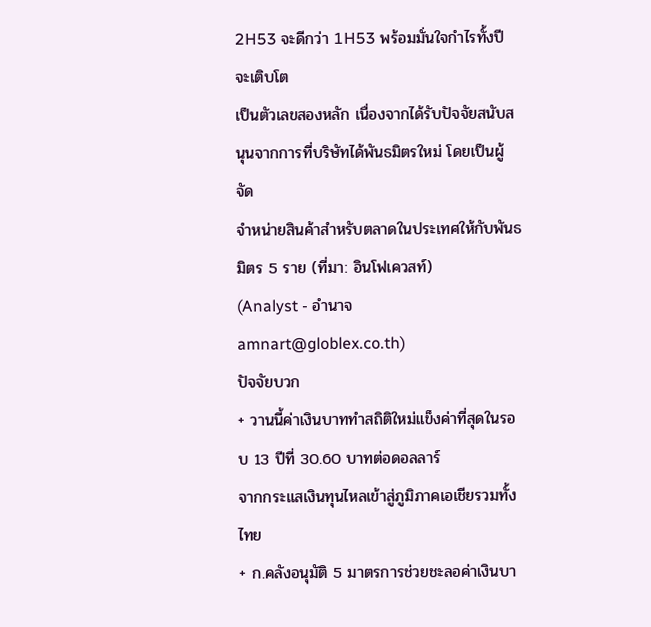2H53 จะดีกว่า 1H53 พร้อมมั่นใจกำไรทั้งปีจะเติบโต
เป็นตัวเลขสองหลัก เนื่องจากได้รับปัจจัยสนับสนุนจากการที่บริษัทได้พันธมิตรใหม่ โดยเป็นผู้จัด
จำหน่ายสินค้าสำหรับตลาดในประเทศให้กับพันธมิตร 5 ราย (ที่มา: อินโฟเควสท์)
(Analyst - อำนาจ amnart@globlex.co.th)
ปัจจัยบวก
+ วานนี้ค่าเงินบาททำสถิติใหม่แข็งค่าที่สุดในรอบ 13 ปีที่ 30.60 บาทต่อดอลลาร์
จากกระแสเงินทุนไหลเข้าสู่ภูมิภาคเอเชียรวมทั้งไทย
+ ก.คลังอนุมัติ 5 มาตรการช่วยชะลอค่าเงินบา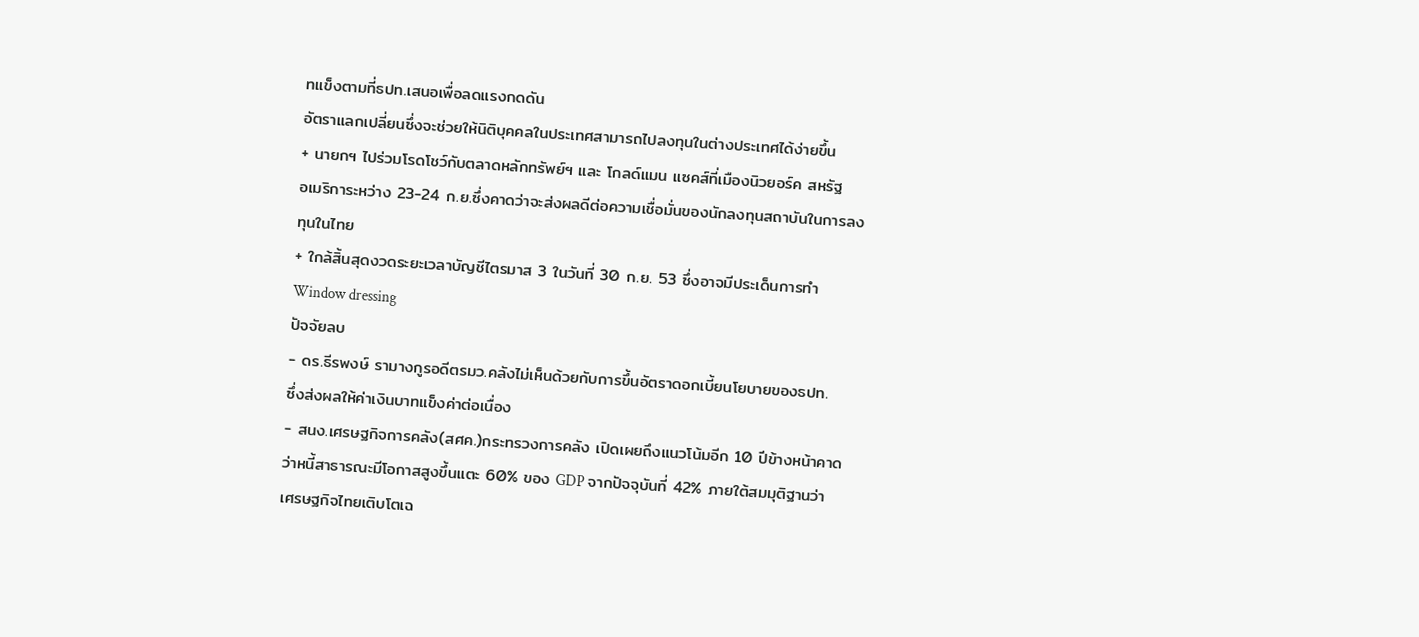ทแข็งตามที่ธปท.เสนอเพื่อลดแรงกดดัน
อัตราแลกเปลี่ยนซึ่งจะช่วยให้นิติบุคคลในประเทศสามารถไปลงทุนในต่างประเทศได้ง่ายขึ้น
+ นายกฯ ไปร่วมโรดโชว์กับตลาดหลักทรัพย์ฯ และ โกลด์แมน แซคส์ที่เมืองนิวยอร์ค สหรัฐ
อเมริการะหว่าง 23-24 ก.ย.ซึ่งคาดว่าจะส่งผลดีต่อความเชื่อมั่นของนักลงทุนสถาบันในการลง
ทุนในไทย
+ ใกล้สิ้นสุดงวดระยะเวลาบัญชีไตรมาส 3 ในวันที่ 30 ก.ย. 53 ซึ่งอาจมีประเด็นการทำ
Window dressing
ปัจจัยลบ
- ดร.ธีรพงษ์ รามางกูรอดีตรมว.คลังไม่เห็นด้วยกับการขึ้นอัตราดอกเบี้ยนโยบายของธปท.
ซึ่งส่งผลให้ค่าเงินบาทแข็งค่าต่อเนื่อง
- สนง.เศรษฐกิจการคลัง(สศค.)กระทรวงการคลัง เปิดเผยถึงแนวโน้มอีก 10 ปีข้างหน้าคาด
ว่าหนี้สาธารณะมีโอกาสสูงขึ้นแตะ 60% ของ GDP จากปัจจุบันที่ 42% ภายใต้สมมุติฐานว่า
เศรษฐกิจไทยเติบโตเฉ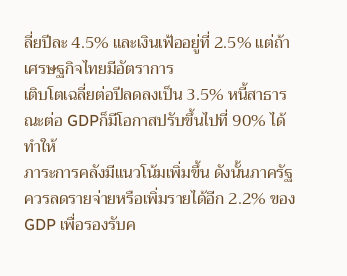ลี่ยปีละ 4.5% และเงินเฟ้ออยู่ที่ 2.5% แต่ถ้าเศรษฐกิจไทยมีอัตราการ
เติบโตเฉลี่ยต่อปีลดลงเป็น 3.5% หนี้สาธารณะต่อ GDPก็มีโอกาสปรับขึ้นไปที่ 90% ได้ ทำให้
ภาระการคลังมีแนวโน้มเพิ่มขึ้น ดังนั้นภาครัฐควรลดรายจ่ายหรือเพิ่มรายได้อีก 2.2% ของ
GDP เพื่อรองรับค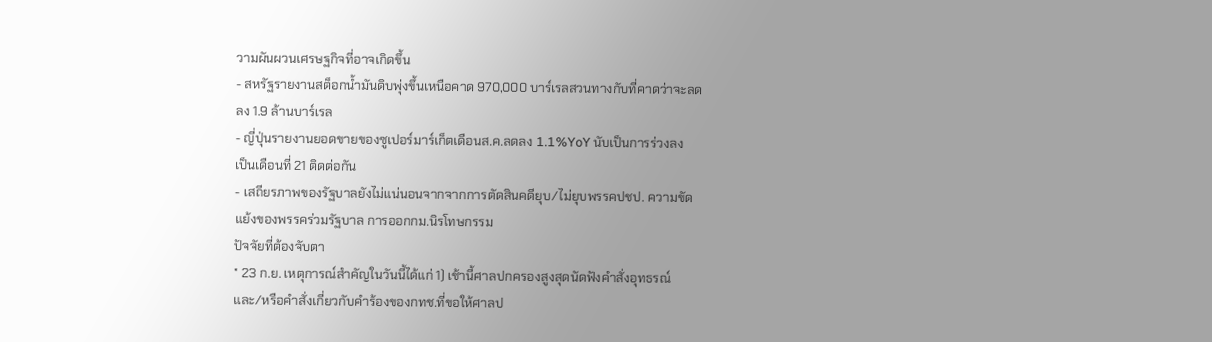วามผันผวนเศรษฐกิจที่อาจเกิดขึ้น
- สหรัฐรายงานสต็อกน้ำมันดิบพุ่งขึ้นเหนือคาด 970,000 บาร์เรลสวนทางกับที่คาดว่าจะลด
ลง 1.9 ล้านบาร์เรล
- ญี่ปุ่นรายงานยอดขายของซูเปอร์มาร์เก็ตเดือนส.ค.ลดลง 1.1%YoY นับเป็นการร่วงลง
เป็นเดือนที่ 21 ติดต่อกัน
- เสถียรภาพของรัฐบาลยังไม่แน่นอนจากจากการตัดสินคดียุบ/ไม่ยุบพรรคปชป. ความขัด
แย้งของพรรคร่วมรัฐบาล การออกกม.นิรโทษกรรม
ปัจจัยที่ต้องจับตา
* 23 ก.ย. เหตุการณ์สำคัญในวันนี้ได้แก่ 1) เช้านี้ศาลปกครองสูงสุดนัดฟังคำสั่งอุทธรณ์
และ/หรือคำสั่งเกี่ยวกับคำร้องของกทช.ที่ขอให้ศาลป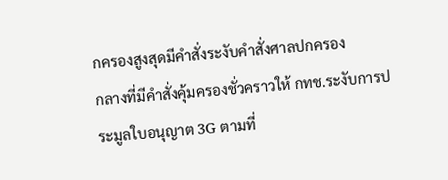กครองสูงสุดมีคำสั่งระงับคำสั่งศาลปกครอง
กลางที่มีคำสั่งคุ้มครองชั่วคราวให้ กทช.ระงับการประมูลใบอนุญาต 3G ตามที่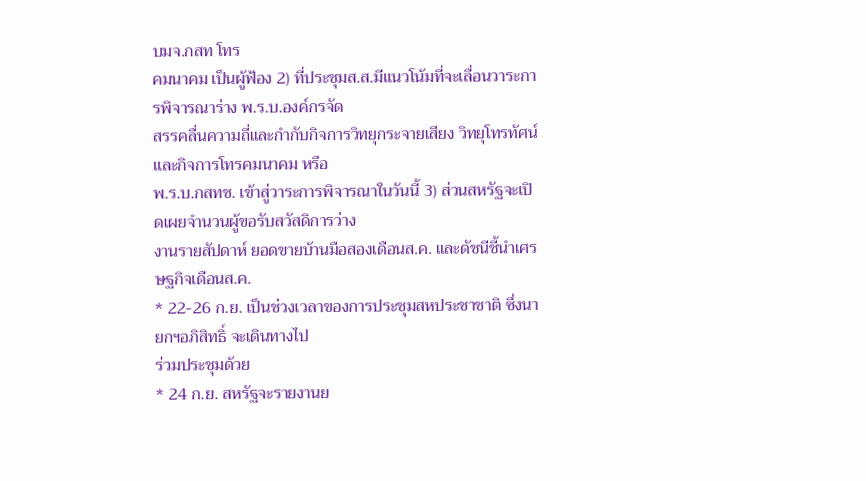บมจ.กสท โทร
คมนาคม เป็นผู้ฟ้อง 2) ที่ประชุมส.ส.มีแนวโน้มที่จะเลื่อนวาระการพิจารณาร่าง พ.ร.บ.องค์กรจัด
สรรคลื่นความถี่และกำกับกิจการวิทยุกระจายเสียง วิทยุโทรทัศน์ และกิจการโทรคมนาคม หรือ
พ.ร.บ.กสทช. เข้าสู่วาระการพิจารณาในวันนี้ 3) ส่วนสหรัฐจะเปิดเผยจำนวนผู้ขอรับสวัสดิการว่าง
งานรายสัปดาห์ ยอดขายบ้านมือสองเดือนส.ค. และดัชนีชี้นำเศรษฐกิจเดือนส.ค.
* 22-26 ก.ย. เป็นช่วงเวลาของการประชุมสหประชาชาติ ซึ่งนายกฯอภิสิทธิ์ จะเดินทางไป
ร่วมประชุมด้วย
* 24 ก.ย. สหรัฐจะรายงานย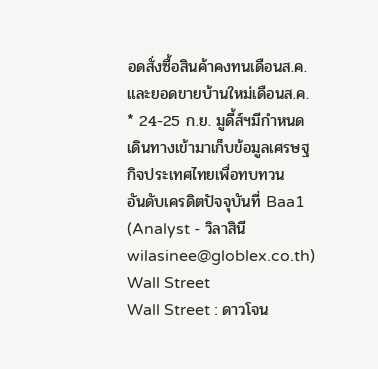อดสั่งซื้อสินค้าคงทนเดือนส.ค. และยอดขายบ้านใหม่เดือนส.ค.
* 24-25 ก.ย. มูดี้ส์ฯมีกำหนดเดินทางเข้ามาเก็บข้อมูลเศรษฐกิจประเทศไทยเพื่อทบทวน
อันดับเครดิตปัจจุบันที่ Baa1
(Analyst - วิลาสินี wilasinee@globlex.co.th)
Wall Street
Wall Street : ดาวโจน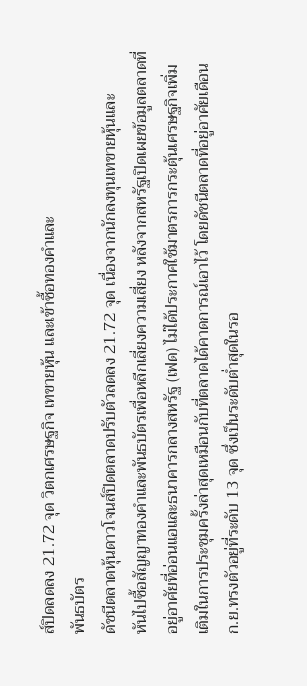ส์ปิดลดลง 21.72 จุด วิตกเศรษฐกิจ เทขายหุ้น และเข้าซื้อทองคำและ
พันธบัตร
ดัชนีตลาดหุ้นดาวโจนส์ปิดตลาดปรับตัวลดลง 21.72 จุด เนื่องจากนักลงทุนเทขายหุ้นและ
หันไปซื้อสัญญาทองคำและพันธบัตรเพื่อหลีกเลี่ยงความเสี่ยง หลังจากสหรัฐเปิดเผยข้อมูลตลาดที่
อยู่อาศัยที่อ่อนแอและธนาคารกลางสหรัฐ (เฟด) ไม่ได้ประกาศใช้มาตรการกระตุ้นเศรษฐกิจเพิ่ม
เติมในการประชุมครั้งล่าสุดเหมือนกับที่ตลาดได้คาดการณ์เอาไว้ โดยดัชนีตลาดที่อยู่อาศัยเดือน
ก.ย.ทรงตัวอยู่ที่ระดับ 13 จุด ซึ่งเป็นระดับต่ำสุดในรอ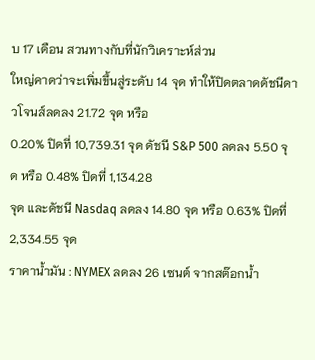บ 17 เดือน สวนทางกับที่นักวิเคราะห์ส่วน
ใหญ่คาดว่าจะเพิ่มขึ้นสู่ระดับ 14 จุด ทำให้ปิดตลาดดัชนีดาวโจนส์ลดลง 21.72 จุด หรือ
0.20% ปิดที่ 10,739.31 จุด ดัชนี S&P 500 ลดลง 5.50 จุด หรือ 0.48% ปิดที่ 1,134.28
จุด และดัชนี Nasdaq ลดลง 14.80 จุด หรือ 0.63% ปิดที่ 2,334.55 จุด
ราคาน้ำมัน : NYMEX ลดลง 26 เซนต์ จากสต๊อกน้ำ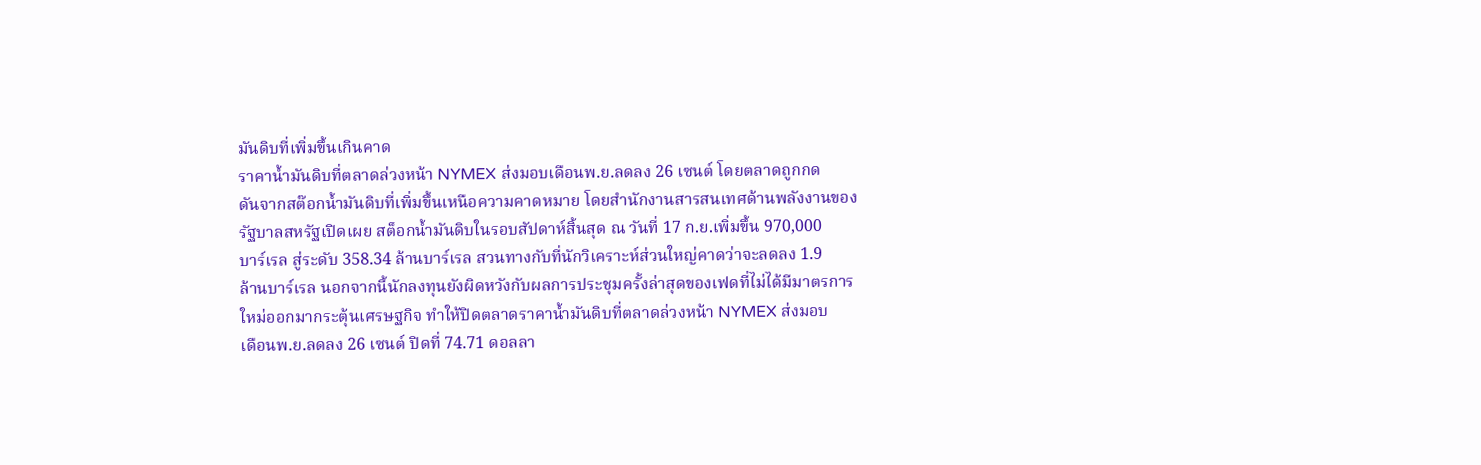มันดิบที่เพิ่มขึ้นเกินคาด
ราคาน้ำมันดิบที่ตลาดล่วงหน้า NYMEX ส่งมอบเดือนพ.ย.ลดลง 26 เซนต์ โดยตลาดถูกกด
ดันจากสต๊อกน้ำมันดิบที่เพิ่มขึ้นเหนือความคาดหมาย โดยสำนักงานสารสนเทศด้านพลังงานของ
รัฐบาลสหรัฐเปิดเผย สต็อกน้ำมันดิบในรอบสัปดาห์สิ้นสุด ณ วันที่ 17 ก.ย.เพิ่มขึ้น 970,000
บาร์เรล สู่ระดับ 358.34 ล้านบาร์เรล สวนทางกับที่นักวิเคราะห์ส่วนใหญ่คาดว่าจะลดลง 1.9
ล้านบาร์เรล นอกจากนี้นักลงทุนยังผิดหวังกับผลการประชุมครั้งล่าสุดของเฟดที่ไม่ได้มีมาตรการ
ใหม่ออกมากระตุ้นเศรษฐกิจ ทำให้ปิดตลาดราคาน้ำมันดิบที่ตลาดล่วงหน้า NYMEX ส่งมอบ
เดือนพ.ย.ลดลง 26 เซนต์ ปิดที่ 74.71 ดอลลา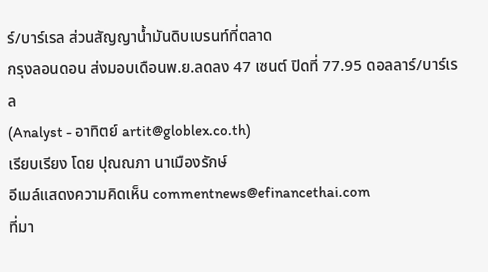ร์/บาร์เรล ส่วนสัญญาน้ำมันดิบเบรนท์ที่ตลาด
กรุงลอนดอน ส่งมอบเดือนพ.ย.ลดลง 47 เซนต์ ปิดที่ 77.95 ดอลลาร์/บาร์เรล
(Analyst - อาทิตย์ artit@globlex.co.th)
เรียบเรียง โดย ปุณณภา นาเมืองรักษ์
อีเมล์แสดงความคิดเห็น commentnews@efinancethai.com
ที่มา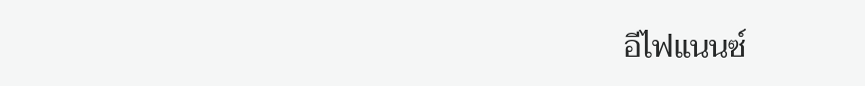อีไฟแนนซ์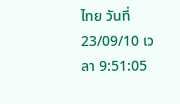ไทย วันที่ 23/09/10 เวลา 9:51:05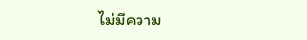ไม่มีความ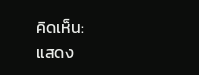คิดเห็น:
แสดง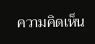ความคิดเห็น